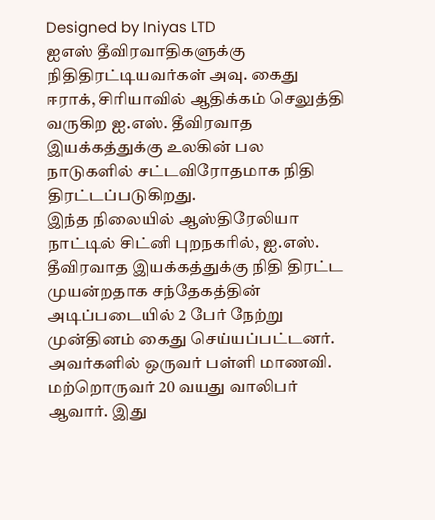Designed by Iniyas LTD
ஐஎஸ் தீவிரவாதிகளுக்கு நிதிதிரட்டியவர்கள் அவு. கைது
ஈராக், சிரியாவில் ஆதிக்கம் செலுத்தி வருகிற ஐ.எஸ். தீவிரவாத இயக்கத்துக்கு உலகின் பல நாடுகளில் சட்டவிரோதமாக நிதி திரட்டப்படுகிறது.
இந்த நிலையில் ஆஸ்திரேலியா நாட்டில் சிட்னி புறநகரில், ஐ.எஸ். தீவிரவாத இயக்கத்துக்கு நிதி திரட்ட முயன்றதாக சந்தேகத்தின் அடிப்படையில் 2 பேர் நேற்று முன்தினம் கைது செய்யப்பட்டனர். அவர்களில் ஒருவர் பள்ளி மாணவி. மற்றொருவர் 20 வயது வாலிபர் ஆவார். இது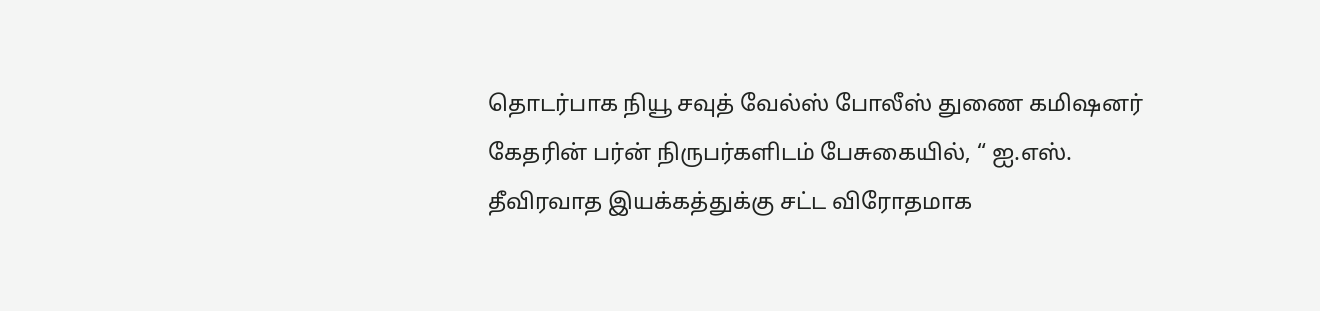தொடர்பாக நியூ சவுத் வேல்ஸ் போலீஸ் துணை கமிஷனர் கேதரின் பர்ன் நிருபர்களிடம் பேசுகையில், “ ஐ.எஸ். தீவிரவாத இயக்கத்துக்கு சட்ட விரோதமாக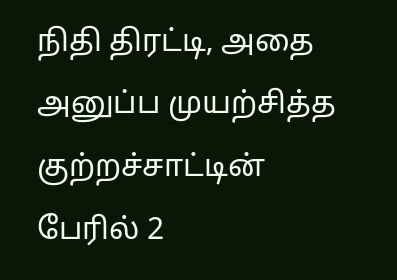நிதி திரட்டி, அதை அனுப்ப முயற்சித்த குற்றச்சாட்டின் பேரில் 2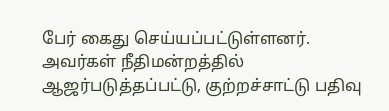பேர் கைது செய்யப்பட்டுள்ளனர். அவர்கள் நீதிமன்றத்தில் ஆஜர்படுத்தப்பட்டு, குற்றச்சாட்டு பதிவு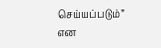செய்யப்படும்” என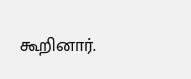கூறினார்.